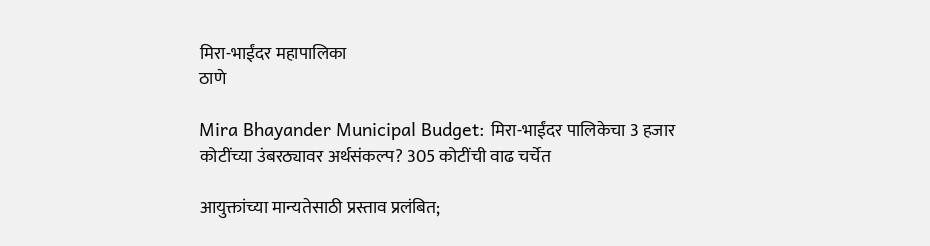मिरा-भाईंदर महापालिका
ठाणे

Mira Bhayander Municipal Budget: मिरा-भाईंदर पालिकेचा 3 हजार कोटींच्या उंबरठ्यावर अर्थसंकल्प? 305 कोटींची वाढ चर्चेत

आयुक्तांच्या मान्यतेसाठी प्रस्ताव प्रलंबित;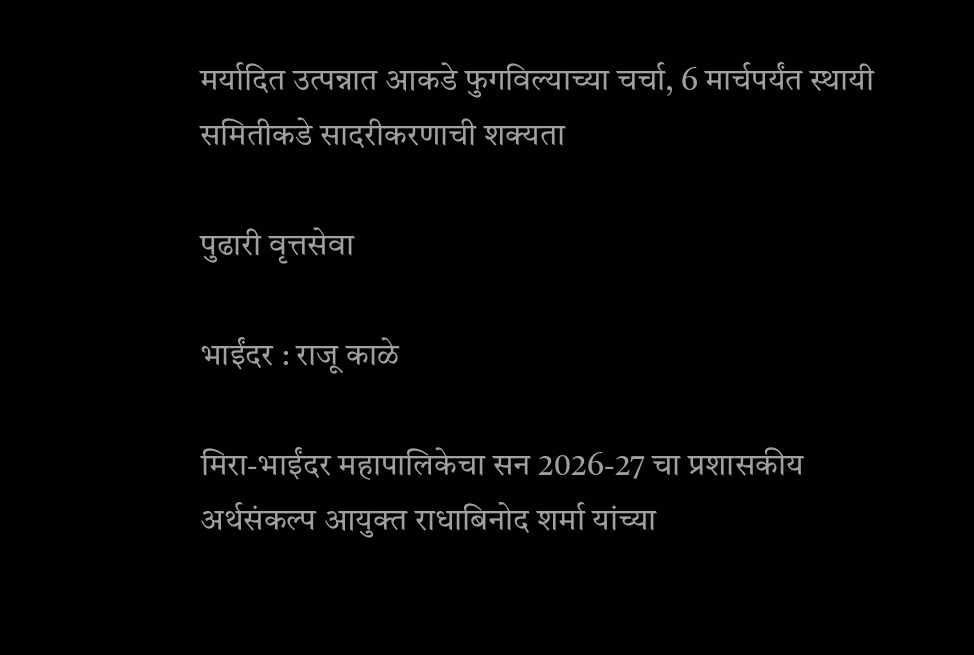मर्यादित उत्पन्नात आकडे फुगविल्याच्या चर्चा, 6 मार्चपर्यंत स्थायी समितीकडे सादरीकरणाची शक्यता

पुढारी वृत्तसेवा

भाईंदर : राजू काळे

मिरा-भाईंदर महापालिकेचा सन 2026-27 चा प्रशासकीय अर्थसंकल्प आयुक्त राधाबिनोद शर्मा यांच्या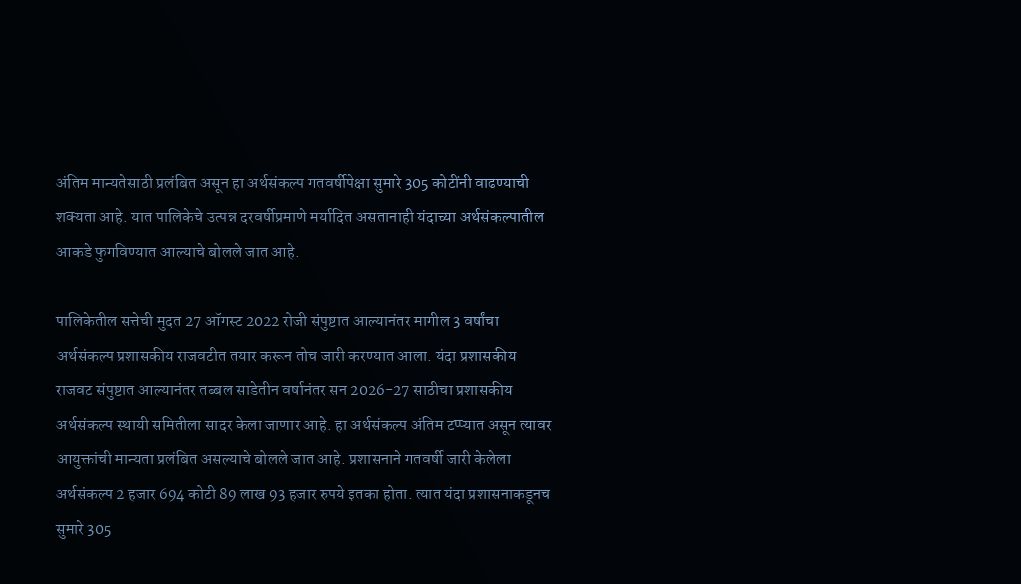अंतिम मान्यतेसाठी प्रलंबित असून हा अर्थसंकल्प गतवर्षीपेक्षा सुमारे 305 कोटींनी वाढण्याची शक्यता आहे. यात पालिकेचे उत्पन्न दरवर्षीप्रमाणे मर्यादित असतानाही यंदाच्या अर्थसंकल्पातील आकडे फुगविण्यात आल्याचे बोलले जात आहे.

पालिकेतील सत्तेची मुदत 27 ऑगस्ट 2022 रोजी संपुष्टात आल्यानंतर मागील 3 वर्षांचा अर्थसंकल्प प्रशासकीय राजवटीत तयार करून तोच जारी करण्यात आला. यंदा प्रशासकीय राजवट संपुष्टात आल्यानंतर तब्बल साडेतीन वर्षानंतर सन 2026-27 साठीचा प्रशासकीय अर्थसंकल्प स्थायी समितीला सादर केला जाणार आहे. हा अर्थसंकल्प अंतिम टप्प्यात असून त्यावर आयुक्तांची मान्यता प्रलंबित असल्याचे बोलले जात आहे. प्रशासनाने गतवर्षी जारी केलेला अर्थसंकल्प 2 हजार 694 कोटी 89 लाख 93 हजार रुपये इतका होता. त्यात यंदा प्रशासनाकडूनच सुमारे 305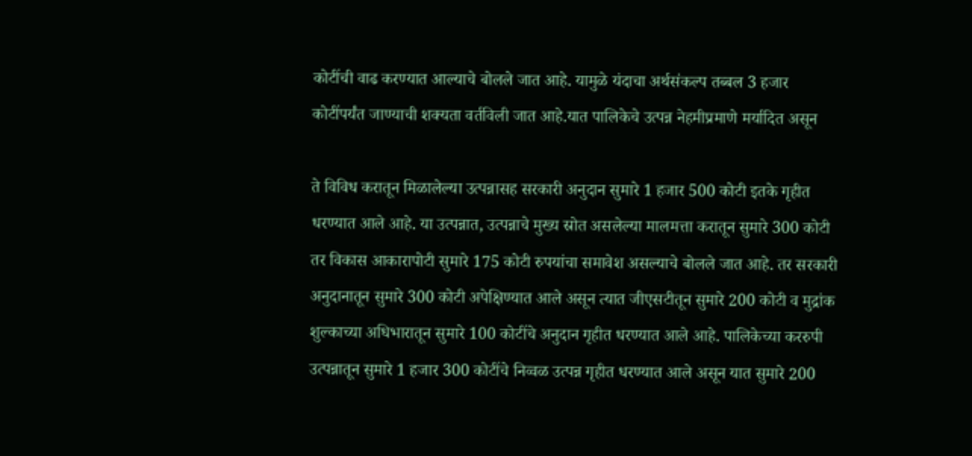कोटींची वाढ करण्यात आल्याचे बोलले जात आहे. यामुळे यंदाचा अर्थसंकल्प तब्बल 3 हजार कोटींपर्यंत जाण्याची शक्यता वर्तविली जात आहे.यात पालिकेचे उत्पन्न नेहमीप्रमाणे मर्यादित असून

ते विविध करातून मिळालेल्या उत्पन्नासह सरकारी अनुदान सुमारे 1 हजार 500 कोटी इतके गृहीत धरण्यात आले आहे. या उत्पन्नात, उत्पन्नाचे मुख्य स्रोत असलेल्या मालमत्ता करातून सुमारे 300 कोटी तर विकास आकारापोटी सुमारे 175 कोटी रुपयांचा समावेश असल्याचे बोलले जात आहे. तर सरकारी अनुदानातून सुमारे 300 कोटी अपेक्षिण्यात आले असून त्यात जीएसटीतून सुमारे 200 कोटी व मुद्रांक शुल्काच्या अधिभारातून सुमारे 100 कोटींचे अनुदान गृहीत धरण्यात आले आहे. पालिकेच्या कररुपी उत्पन्नातून सुमारे 1 हजार 300 कोटींचे निव्वळ उत्पन्न गृहीत धरण्यात आले असून यात सुमारे 200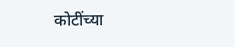कोटींच्या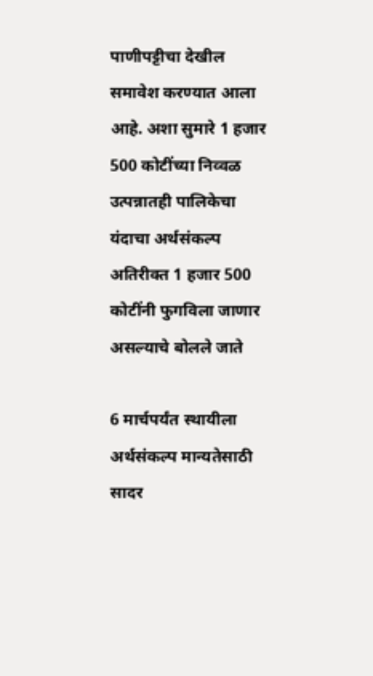पाणीपट्टीचा देखील समावेश करण्यात आला आहे. अशा सुमारे 1 हजार 500 कोटींच्या निव्वळ उत्पन्नातही पालिकेचा यंदाचा अर्थसंकल्प अतिरीक्त 1 हजार 500 कोटींनी फुगविला जाणार असल्याचे बोलले जाते

6 मार्चपर्यंत स्थायीला अर्थसंकल्प मान्यतेसाठी सादर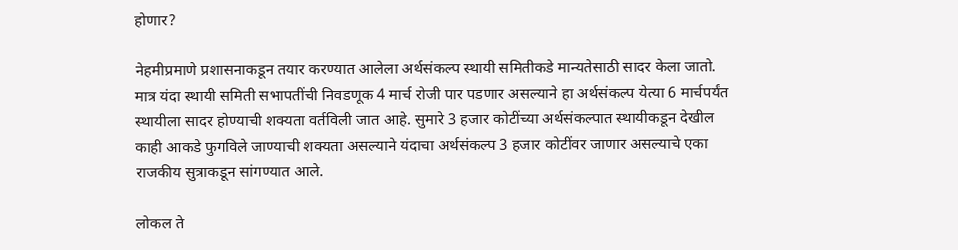होणार?

नेहमीप्रमाणे प्रशासनाकडून तयार करण्यात आलेला अर्थसंकल्प स्थायी समितीकडे मान्यतेसाठी सादर केला जातो. मात्र यंदा स्थायी समिती सभापतींची निवडणूक 4 मार्च रोजी पार पडणार असल्याने हा अर्थसंकल्प येत्या 6 मार्चपर्यंत स्थायीला सादर होण्याची शक्यता वर्तविली जात आहे. सुमारे 3 हजार कोटींच्या अर्थसंकल्पात स्थायीकडून देखील काही आकडे फुगविले जाण्याची शक्यता असल्याने यंदाचा अर्थसंकल्प 3 हजार कोटींवर जाणार असल्याचे एका राजकीय सुत्राकडून सांगण्यात आले.

लोकल ते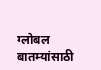ग्लोबल बातम्यांसाठी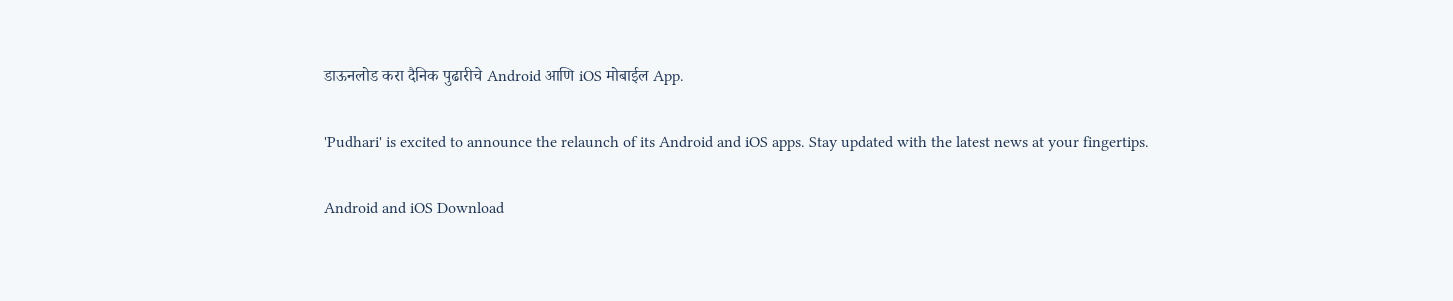डाऊनलोड करा दैनिक पुढारीचे Android आणि iOS मोबाईल App.

'Pudhari' is excited to announce the relaunch of its Android and iOS apps. Stay updated with the latest news at your fingertips.

Android and iOS Download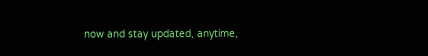now and stay updated, anytime,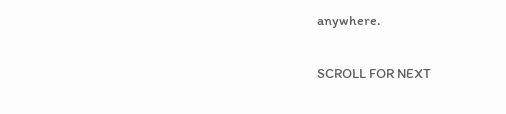anywhere.

SCROLL FOR NEXT